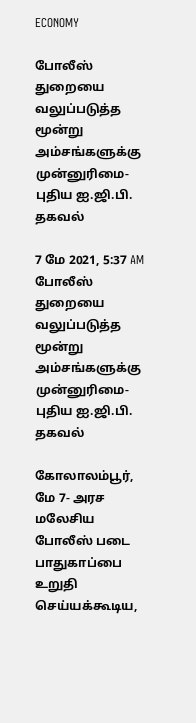ECONOMY

போலீஸ் துறையை வலுப்படுத்த மூன்று அம்சங்களுக்கு முன்னுரிமை- புதிய ஐ.ஜி.பி. தகவல்

7 மே 2021, 5:37 AM
போலீஸ் துறையை வலுப்படுத்த மூன்று அம்சங்களுக்கு முன்னுரிமை- புதிய ஐ.ஜி.பி. தகவல்

கோலாலம்பூர், மே 7- அரச மலேசிய போலீஸ் படை பாதுகாப்பை உறுதி செய்யக்கூடிய,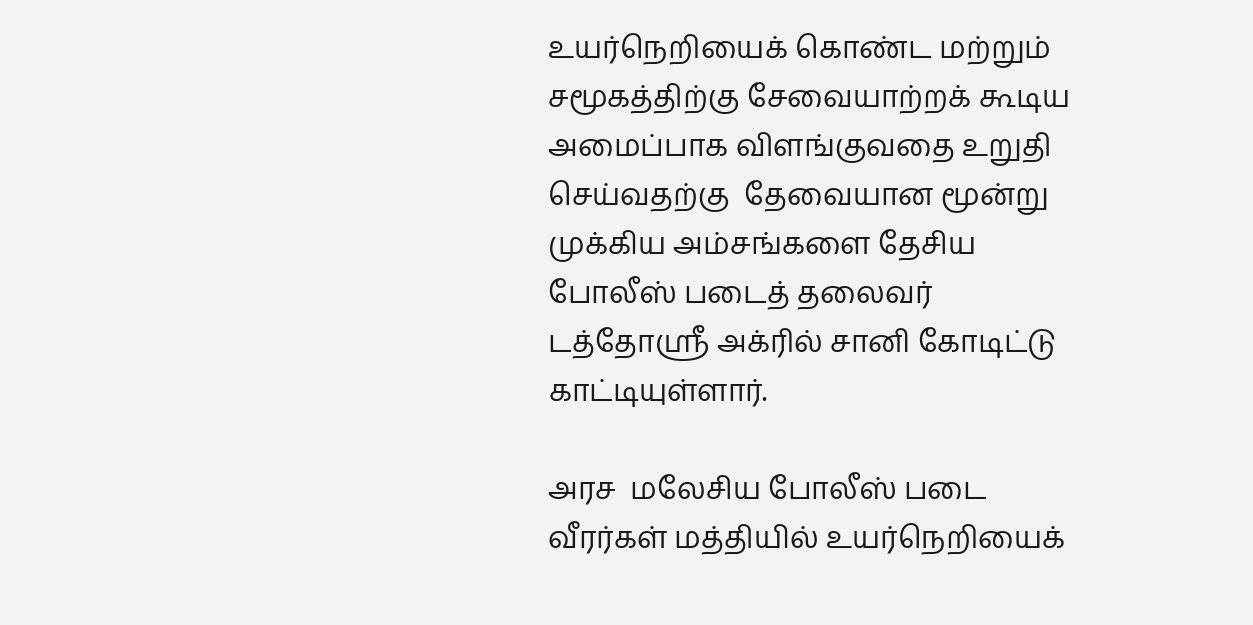உயர்நெறியைக் கொண்ட மற்றும் சமூகத்திற்கு சேவையாற்றக் கூடிய அமைப்பாக விளங்குவதை உறுதி செய்வதற்கு  தேவையான மூன்று முக்கிய அம்சங்களை தேசிய போலீஸ் படைத் தலைவர் டத்தோஸ்ரீ அக்ரில் சானி கோடிட்டு காட்டியுள்ளார்.

அரச  மலேசிய போலீஸ் படை வீரர்கள் மத்தியில் உயர்நெறியைக்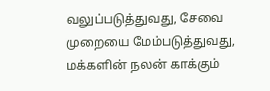வலுப்படுத்துவது, சேவை முறையை மேம்படுத்துவது, மக்களின் நலன் காக்கும்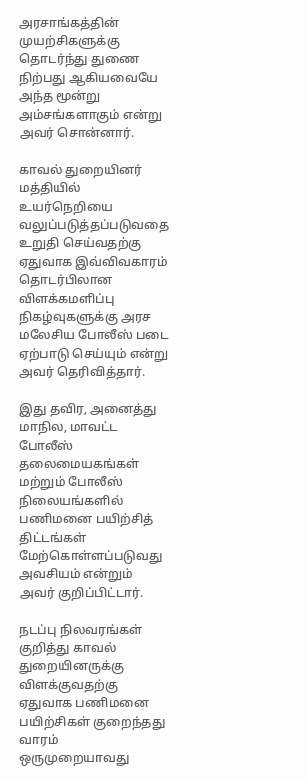அரசாங்கத்தின் முயற்சிகளுக்கு தொடர்ந்து துணை நிற்பது ஆகியவையே அந்த மூன்று அம்சங்களாகும் என்று  அவர் சொன்னார்.

காவல் துறையினர் மத்தியில் உயர்நெறியை வலுப்படுத்தப்படுவதை உறுதி செய்வதற்கு ஏதுவாக இவ்விவகாரம் தொடர்பிலான விளக்கமளிப்பு நிகழ்வுகளுக்கு அரச மலேசிய போலீஸ் படை ஏற்பாடு செய்யும் என்று அவர் தெரிவித்தார்.

இது தவிர, அனைத்து மாநில, மாவட்ட போலீஸ் தலைமையகங்கள் மற்றும் போலீஸ் நிலையங்களில் பணிமனை பயிற்சித் திட்டங்கள் மேற்கொள்ளப்படுவது அவசியம் என்றும் அவர் குறிப்பிட்டார்.

நடப்பு நிலவரங்கள் குறித்து காவல் துறையினருக்கு விளக்குவதற்கு ஏதுவாக பணிமனை பயிற்சிகள் குறைந்தது வாரம் ஒருமுறையாவது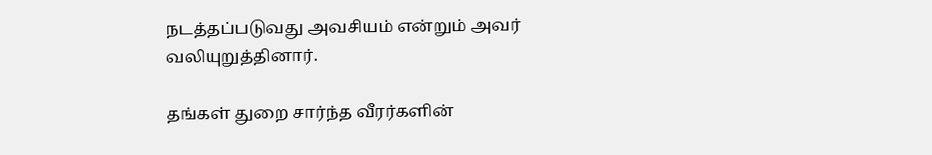நடத்தப்படுவது அவசியம் என்றும் அவர் வலியுறுத்தினார்.

தங்கள் துறை சார்ந்த வீரர்களின்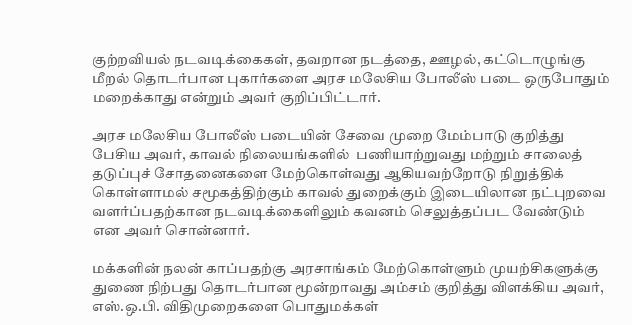குற்றவியல் நடவடிக்கைகள், தவறான நடத்தை, ஊழல், கட்டொழுங்கு மீறல் தொடர்பான புகார்களை அரச மலேசிய போலீஸ் படை ஒருபோதும் மறைக்காது என்றும் அவர் குறிப்பிட்டார்.

அரச மலேசிய போலீஸ் படையின் சேவை முறை மேம்பாடு குறித்து பேசிய அவர், காவல் நிலையங்களில்  பணியாற்றுவது மற்றும் சாலைத் தடுப்புச் சோதனைகளை மேற்கொள்வது ஆகியவற்றோடு நிறுத்திக் கொள்ளாமல் சமூகத்திற்கும் காவல் துறைக்கும் இடையிலான நட்புறவை வளர்ப்பதற்கான நடவடிக்கைளிலும் கவனம் செலுத்தப்பட வேண்டும் என அவர் சொன்னார்.

மக்களின் நலன் காப்பதற்கு அரசாங்கம் மேற்கொள்ளும் முயற்சிகளுக்கு துணை நிற்பது தொடர்பான மூன்றாவது அம்சம் குறித்து விளக்கிய அவர், எஸ்.ஒ.பி. விதிமுறைகளை பொதுமக்கள்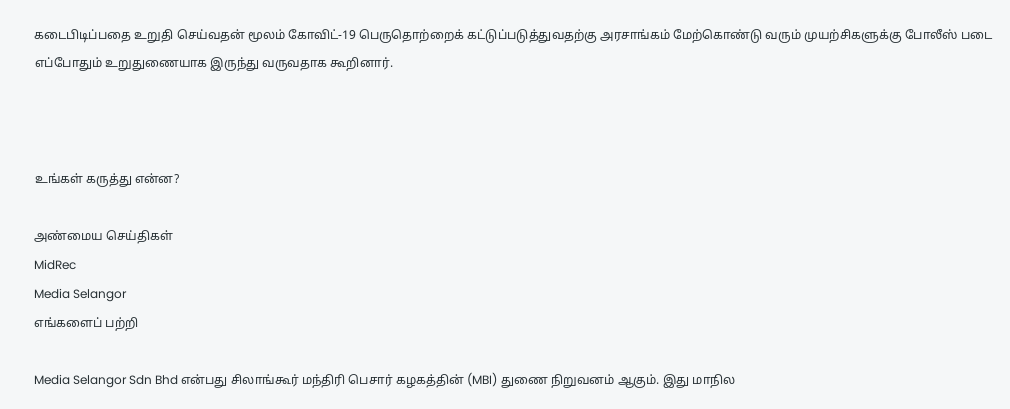கடைபிடிப்பதை உறுதி செய்வதன் மூலம் கோவிட்-19 பெருதொற்றைக் கட்டுப்படுத்துவதற்கு அரசாங்கம் மேற்கொண்டு வரும் முயற்சிகளுக்கு போலீஸ் படை எப்போதும் உறுதுணையாக இருந்து வருவதாக கூறினார்.



உங்கள் கருத்து என்ன?

அண்மைய செய்திகள்
MidRec
Media Selangor
எங்களைப் பற்றி

Media Selangor Sdn Bhd என்பது சிலாங்கூர் மந்திரி பெசார் கழகத்தின் (MBI) துணை நிறுவனம் ஆகும். இது மாநில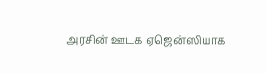அரசின் ஊடக ஏஜென்ஸியாக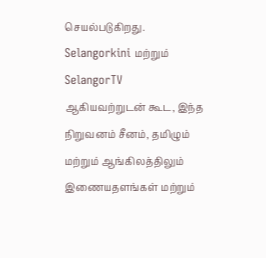செயல்படுகிறது. Selangorkini மற்றும் SelangorTV ஆகியவற்றுடன் கூட, இந்த நிறுவனம் சீனம், தமிழும் மற்றும் ஆங்கிலத்திலும் இணையதளங்கள் மற்றும்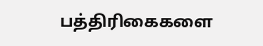பத்திரிகைகளை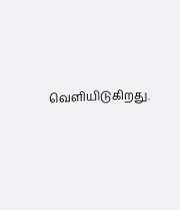வெளியிடுகிறது.